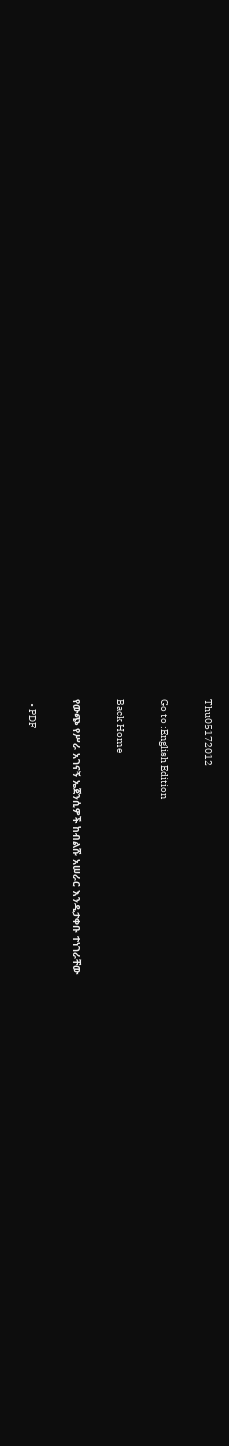Thu05172012

Go to :English Edition

Back Home

የውጭ የሥራ አገናኝ ኤጀንሲዎች ከብልሹ አሠራር እንዲታቀቡ ተነገራቸው

  • PDF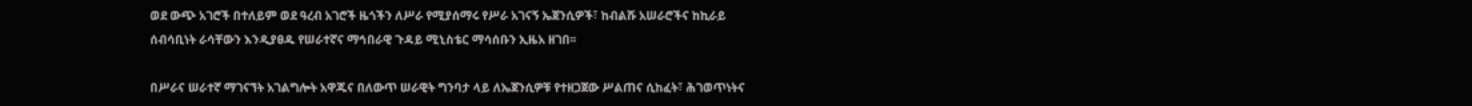ወደ ውጭ አገሮች በተለይም ወደ ዓረብ አገሮች ዜጎችን ለሥራ የሚያሰማሩ የሥራ አገናኝ ኤጀንሲዎች፣ ከብልሹ አሠራሮችና ከኪራይ ሰብሳቢነት ራሳቸውን እንዲያፀዱ የሠራተኛና ማኅበራዊ ጉዳይ ሚኒስቴር ማሳሰቡን ኢዜአ ዘገበ፡፡

በሥራና ሠራተኛ ማገናኘት አገልግሎት አዋጁና በለውጥ ሠራዊት ግንባታ ላይ ለኤጀንሲዎቹ የተዘጋጀው ሥልጠና ሲከፈት፣ ሕገወጥነትና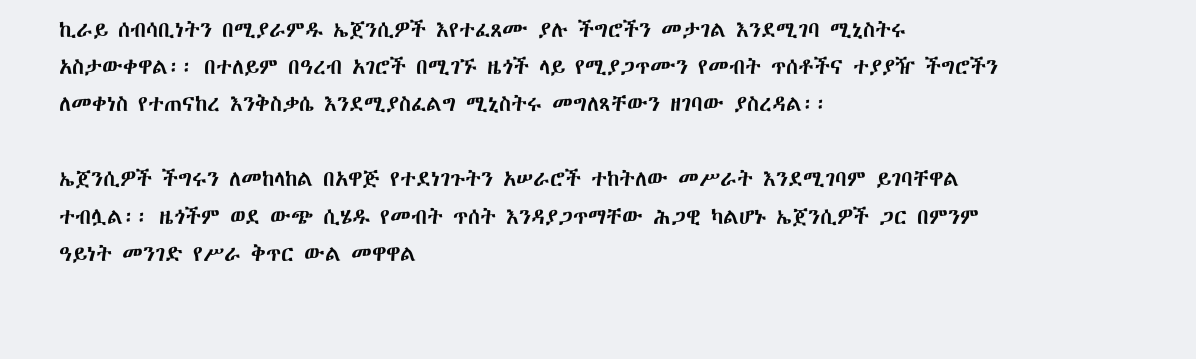ኪራይ ሰብሳቢነትን በሚያራምዱ ኤጀንሲዎች እየተፈጸሙ ያሉ ችግሮችን መታገል እንደሚገባ ሚኒስትሩ አስታውቀዋል፡፡ በተለይም በዓረብ አገሮች በሚገኙ ዜጎች ላይ የሚያጋጥሙን የመብት ጥሰቶችና ተያያዥ ችግሮችን ለመቀነስ የተጠናከረ እንቅስቃሴ እንደሚያስፈልግ ሚኒስትሩ መግለጻቸውን ዘገባው ያስረዳል፡፡

ኤጀንሲዎች ችግሩን ለመከላከል በአዋጅ የተደነገጉትን አሠራሮች ተከትለው መሥራት እንደሚገባም ይገባቸዋል ተብሏል፡፡ ዜጎችም ወደ ውጭ ሲሄዱ የመብት ጥሰት እንዳያጋጥማቸው ሕጋዊ ካልሆኑ ኤጀንሲዎች ጋር በምንም ዓይነት መንገድ የሥራ ቅጥር ውል መዋዋል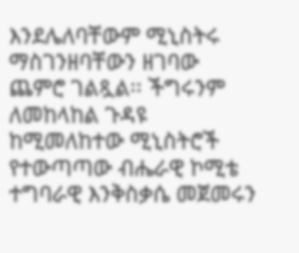እንደሌለባቸውም ሚኒስትሩ ማስገንዘባቸውን ዘገባው ጨምሮ ገልጿል፡፡ ችግሩንም ለመከላከል ጉዳዩ ከሚመለከተው ሚኒስትሮች የተውጣጣው ብሔራዊ ኮሚቴ ተግባራዊ እንቅስቃሴ መጀመሩን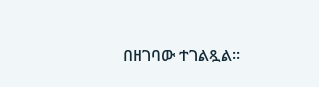በዘገባው ተገልጿል፡፡